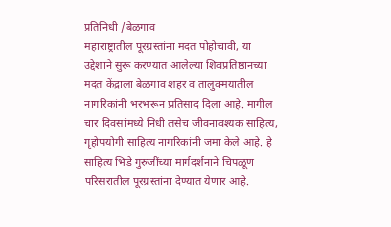प्रतिनिधी /बेळगाव
महाराष्ट्रातील पूरग्रस्तांना मदत पोहोचावी, या उद्देशाने सुरू करण्यात आलेल्या शिवप्रतिष्ठानच्या मदत केंद्राला बेळगाव शहर व तालुक्मयातील नागरिकांनी भरभरून प्रतिसाद दिला आहे. मागील चार दिवसांमध्ये निधी तसेच जीवनावश्यक साहित्य, गृहोपयोगी साहित्य नागरिकांनी जमा केले आहे. हे साहित्य भिडे गुरुजींच्या मार्गदर्शनाने चिपळूण परिसरातील पूरग्रस्तांना देण्यात येणार आहे.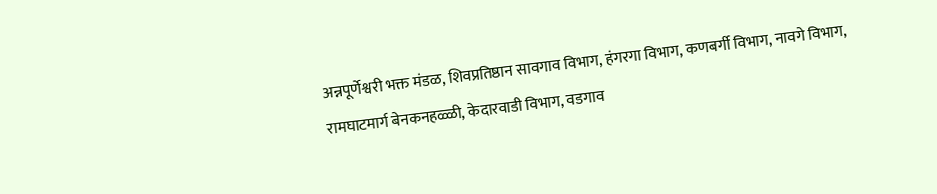अन्नपूर्णेश्वरी भक्त मंडळ, शिवप्रतिष्ठान सावगाव विभाग, हंगरगा विभाग, कणबर्गी विभाग, नावगे विभाग, रामघाटमार्ग बेनकनहळ्ळी, केदारवाडी विभाग, वडगाव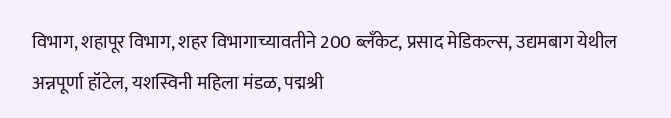विभाग, शहापूर विभाग, शहर विभागाच्यावतीने 200 ब्लँकेट, प्रसाद मेडिकल्स, उद्यमबाग येथील अन्नपूर्णा हॉटेल, यशस्विनी महिला मंडळ, पद्मश्री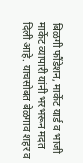बिळगी फौंडेशन, मार्केट यार्ड व भाजी मार्केट व्यापारी यांनी भरभरून मदत दिली आहे. याचसोबत बेळगाव शहर व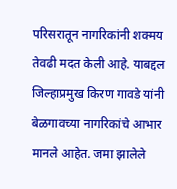परिसरातून नागरिकांनी शक्मय तेवढी मदत केली आहे. याबद्दल जिल्हाप्रमुख किरण गावडे यांनी बेळगावच्या नागरिकांचे आभार मानले आहेत. जमा झालेले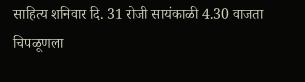साहित्य शनिवार दि. 31 रोजी सायंकाळी 4.30 वाजता चिपळूणला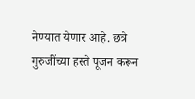नेण्यात येणार आहे. छत्रे गुरुजींच्या हस्ते पूजन करून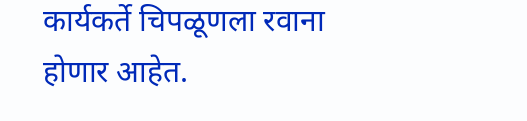कार्यकर्ते चिपळूणला रवाना होणार आहेत.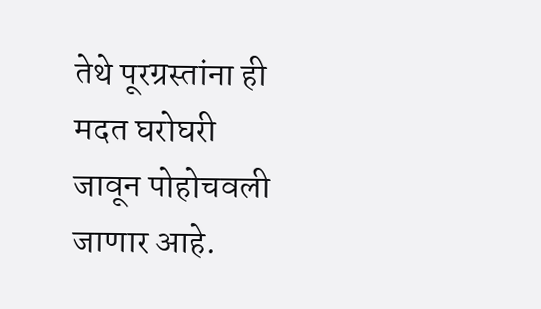तेथे पूरग्रस्तांना ही मदत घरोघरी जावून पोहोचवली जाणार आहे.